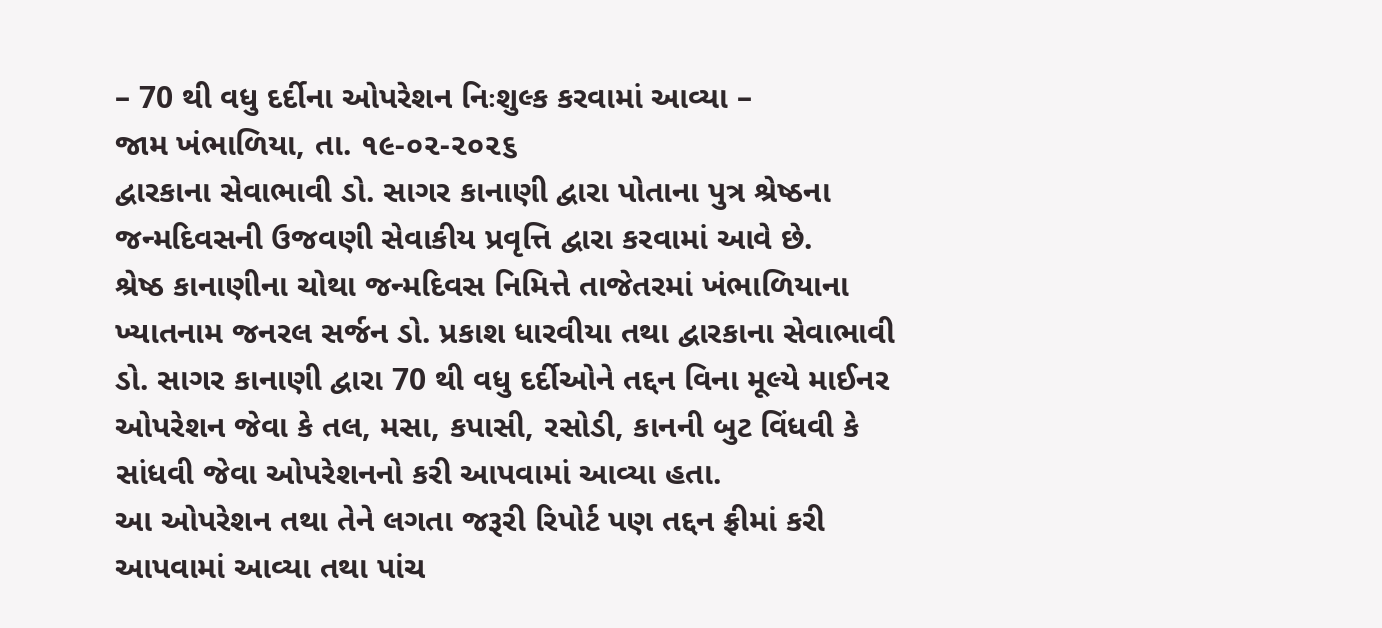– 70 થી વધુ દર્દીના ઓપરેશન નિઃશુલ્ક કરવામાં આવ્યા –
જામ ખંભાળિયા, તા. ૧૯-૦૨-૨૦૨૬
દ્વારકાના સેવાભાવી ડો. સાગર કાનાણી દ્વારા પોતાના પુત્ર શ્રેષ્ઠના જન્મદિવસની ઉજવણી સેવાકીય પ્રવૃત્તિ દ્વારા કરવામાં આવે છે.
શ્રેષ્ઠ કાનાણીના ચોથા જન્મદિવસ નિમિત્તે તાજેતરમાં ખંભાળિયાના ખ્યાતનામ જનરલ સર્જન ડો. પ્રકાશ ધારવીયા તથા દ્વારકાના સેવાભાવી ડો. સાગર કાનાણી દ્વારા 70 થી વધુ દર્દીઓને તદ્દન વિના મૂલ્યે માઈનર ઓપરેશન જેવા કે તલ, મસા, કપાસી, રસોડી, કાનની બુટ વિંધવી કે સાંધવી જેવા ઓપરેશનનો કરી આપવામાં આવ્યા હતા.
આ ઓપરેશન તથા તેને લગતા જરૂરી રિપોર્ટ પણ તદ્દન ફ્રીમાં કરી આપવામાં આવ્યા તથા પાંચ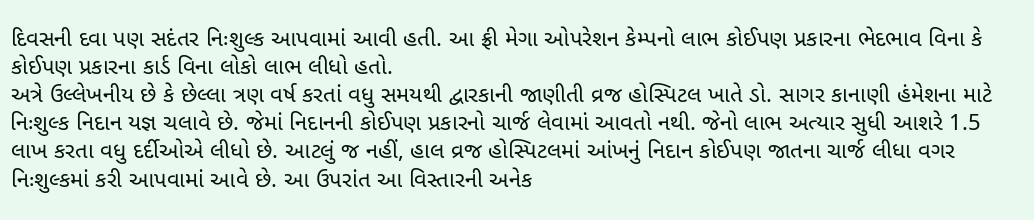દિવસની દવા પણ સદંતર નિઃશુલ્ક આપવામાં આવી હતી. આ ફ્રી મેગા ઓપરેશન કેમ્પનો લાભ કોઈપણ પ્રકારના ભેદભાવ વિના કે કોઈપણ પ્રકારના કાર્ડ વિના લોકો લાભ લીધો હતો.
અત્રે ઉલ્લેખનીય છે કે છેલ્લા ત્રણ વર્ષ કરતાં વધુ સમયથી દ્વારકાની જાણીતી વ્રજ હોસ્પિટલ ખાતે ડો. સાગર કાનાણી હંમેશના માટે નિઃશુલ્ક નિદાન યજ્ઞ ચલાવે છે. જેમાં નિદાનની કોઈપણ પ્રકારનો ચાર્જ લેવામાં આવતો નથી. જેનો લાભ અત્યાર સુધી આશરે 1.5 લાખ કરતા વધુ દર્દીઓએ લીધો છે. આટલું જ નહીં, હાલ વ્રજ હોસ્પિટલમાં આંખનું નિદાન કોઈપણ જાતના ચાર્જ લીધા વગર નિઃશુલ્કમાં કરી આપવામાં આવે છે. આ ઉપરાંત આ વિસ્તારની અનેક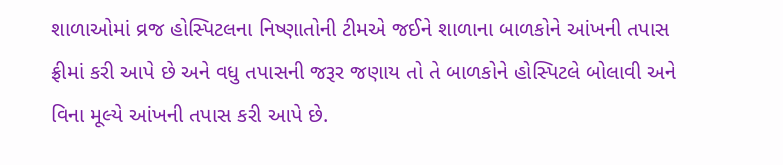શાળાઓમાં વ્રજ હોસ્પિટલના નિષ્ણાતોની ટીમએ જઈને શાળાના બાળકોને આંખની તપાસ ફ્રીમાં કરી આપે છે અને વધુ તપાસની જરૂર જણાય તો તે બાળકોને હોસ્પિટલે બોલાવી અને વિના મૂલ્યે આંખની તપાસ કરી આપે છે.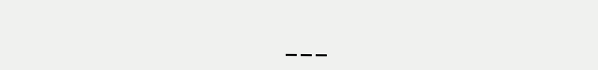___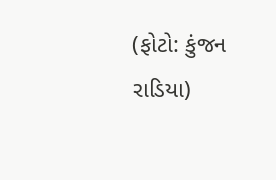(ફોટો: કુંજન રાડિયા)